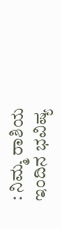: ನಿಮ್ಮ ರಾಶಿಯ ಇಂದಿನ ಭವಿಷ್ಯ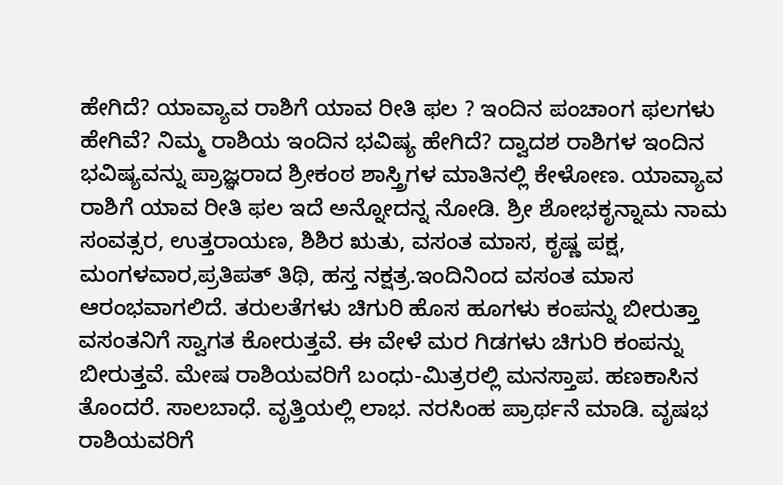ಹೇಗಿದೆ? ಯಾವ್ಯಾವ ರಾಶಿಗೆ ಯಾವ ರೀತಿ ಫಲ ? ಇಂದಿನ ಪಂಚಾಂಗ ಫಲಗಳು ಹೇಗಿವೆ? ನಿಮ್ಮ ರಾಶಿಯ ಇಂದಿನ ಭವಿಷ್ಯ ಹೇಗಿದೆ? ದ್ವಾದಶ ರಾಶಿಗಳ ಇಂದಿನ ಭವಿಷ್ಯವನ್ನು ಪ್ರಾಜ್ಞರಾದ ಶ್ರೀಕಂಠ ಶಾಸ್ತ್ರಿಗಳ ಮಾತಿನಲ್ಲಿ ಕೇಳೋಣ. ಯಾವ್ಯಾವ ರಾಶಿಗೆ ಯಾವ ರೀತಿ ಫಲ ಇದೆ ಅನ್ನೋದನ್ನ ನೋಡಿ. ಶ್ರೀ ಶೋಭಕೃನ್ನಾಮ ನಾಮ ಸಂವತ್ಸರ, ಉತ್ತರಾಯಣ, ಶಿಶಿರ ಋತು, ವಸಂತ ಮಾಸ, ಕೃಷ್ಣ ಪಕ್ಷ, ಮಂಗಳವಾರ,ಪ್ರತಿಪತ್‌ ತಿಥಿ, ಹಸ್ತ ನಕ್ಷತ್ರ.ಇಂದಿನಿಂದ ವಸಂತ ಮಾಸ ಆರಂಭವಾಗಲಿದೆ. ತರುಲತೆಗಳು ಚಿಗುರಿ ಹೊಸ ಹೂಗಳು ಕಂಪನ್ನು ಬೀರುತ್ತಾ ವಸಂತನಿಗೆ ಸ್ವಾಗತ ಕೋರುತ್ತವೆ. ಈ ವೇಳೆ ಮರ ಗಿಡಗಳು ಚಿಗುರಿ ಕಂಪನ್ನು ಬೀರುತ್ತವೆ. ಮೇಷ ರಾಶಿಯವರಿಗೆ ಬಂಧು-ಮಿತ್ರರಲ್ಲಿ ಮನಸ್ತಾಪ. ಹಣಕಾಸಿನ ತೊಂದರೆ. ಸಾಲಬಾಧೆ. ವೃತ್ತಿಯಲ್ಲಿ ಲಾಭ. ನರಸಿಂಹ ಪ್ರಾರ್ಥನೆ ಮಾಡಿ. ವೃಷಭ ರಾಶಿಯವರಿಗೆ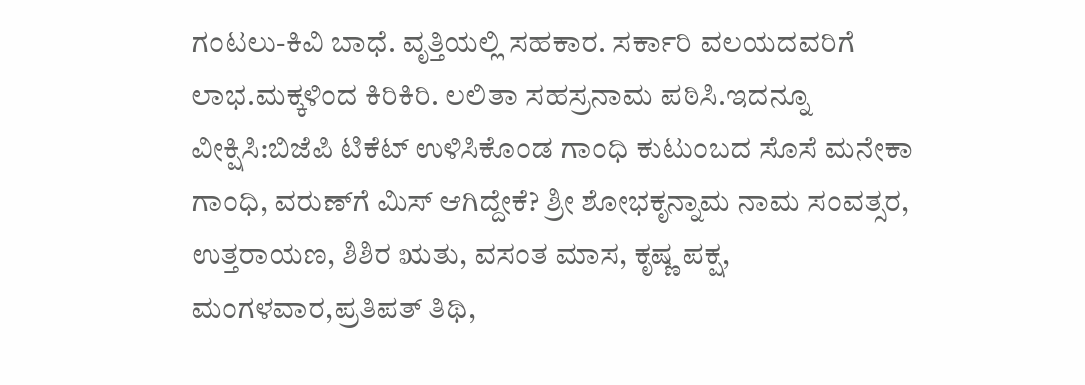ಗಂಟಲು-ಕಿವಿ ಬಾಧೆ. ವೃತ್ತಿಯಲ್ಲಿ ಸಹಕಾರ. ಸರ್ಕಾರಿ ವಲಯದವರಿಗೆ ಲಾಭ.ಮಕ್ಕಳಿಂದ ಕಿರಿಕಿರಿ. ಲಲಿತಾ ಸಹಸ್ರನಾಮ ಪಠಿಸಿ.ಇದನ್ನೂ ವೀಕ್ಷಿಸಿ:ಬಿಜೆಪಿ ಟಿಕೆಟ್ ಉಳಿಸಿಕೊಂಡ ಗಾಂಧಿ ಕುಟುಂಬದ ಸೊಸೆ ಮನೇಕಾ ಗಾಂಧಿ, ವರುಣ್‌ಗೆ ಮಿಸ್ ಆಗಿದ್ದೇಕೆ? ಶ್ರೀ ಶೋಭಕೃನ್ನಾಮ ನಾಮ ಸಂವತ್ಸರ, ಉತ್ತರಾಯಣ, ಶಿಶಿರ ಋತು, ವಸಂತ ಮಾಸ, ಕೃಷ್ಣ ಪಕ್ಷ, ಮಂಗಳವಾರ,ಪ್ರತಿಪತ್‌ ತಿಥಿ,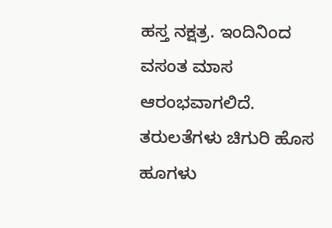ಹಸ್ತ ನಕ್ಷತ್ರ. ಇಂದಿನಿಂದ ವಸಂತ ಮಾಸ ಆರಂಭವಾಗಲಿದೆ. ತರುಲತೆಗಳು ಚಿಗುರಿ ಹೊಸ ಹೂಗಳು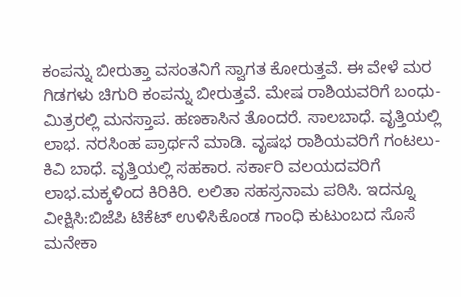ಕಂಪನ್ನು ಬೀರುತ್ತಾ ವಸಂತನಿಗೆ ಸ್ವಾಗತ ಕೋರುತ್ತವೆ. ಈ ವೇಳೆ ಮರ ಗಿಡಗಳು ಚಿಗುರಿ ಕಂಪನ್ನು ಬೀರುತ್ತವೆ. ಮೇಷ ರಾಶಿಯವರಿಗೆ ಬಂಧು-ಮಿತ್ರರಲ್ಲಿ ಮನಸ್ತಾಪ. ಹಣಕಾಸಿನ ತೊಂದರೆ. ಸಾಲಬಾಧೆ. ವೃತ್ತಿಯಲ್ಲಿ ಲಾಭ. ನರಸಿಂಹ ಪ್ರಾರ್ಥನೆ ಮಾಡಿ. ವೃಷಭ ರಾಶಿಯವರಿಗೆ ಗಂಟಲು-ಕಿವಿ ಬಾಧೆ. ವೃತ್ತಿಯಲ್ಲಿ ಸಹಕಾರ. ಸರ್ಕಾರಿ ವಲಯದವರಿಗೆ ಲಾಭ.ಮಕ್ಕಳಿಂದ ಕಿರಿಕಿರಿ. ಲಲಿತಾ ಸಹಸ್ರನಾಮ ಪಠಿಸಿ. ಇದನ್ನೂ ವೀಕ್ಷಿಸಿ:ಬಿಜೆಪಿ ಟಿಕೆಟ್ ಉಳಿಸಿಕೊಂಡ ಗಾಂಧಿ ಕುಟುಂಬದ ಸೊಸೆ ಮನೇಕಾ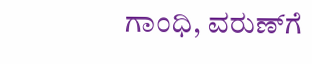ಗಾಂಧಿ, ವರುಣ್‌ಗೆ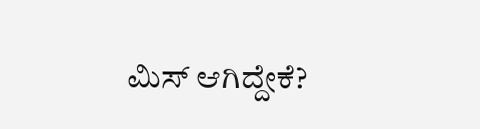ಮಿಸ್ ಆಗಿದ್ದೇಕೆ?